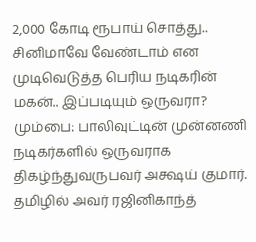2,000 கோடி ரூபாய் சொத்து.. சினிமாவே வேண்டாம் என முடிவெடுத்த பெரிய நடிகரின் மகன்.. இப்படியும் ஒருவரா?
மும்பை: பாலிவுட்டின் முன்னணி நடிகர்களில் ஒருவராக திகழ்ந்துவருபவர் அக்ஷய் குமார். தமிழில் அவர் ரஜினிகாந்த்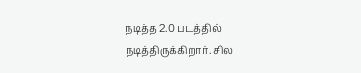நடித்த 2.0 படத்தில் நடித்திருக்கிறார். சில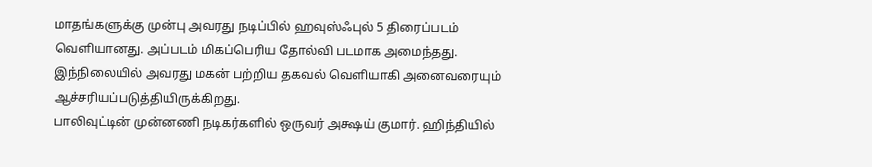மாதங்களுக்கு முன்பு அவரது நடிப்பில் ஹவுஸ்ஃபுல் 5 திரைப்படம் வெளியானது. அப்படம் மிகப்பெரிய தோல்வி படமாக அமைந்தது. இந்நிலையில் அவரது மகன் பற்றிய தகவல் வெளியாகி அனைவரையும் ஆச்சரியப்படுத்தியிருக்கிறது.
பாலிவுட்டின் முன்னணி நடிகர்களில் ஒருவர் அக்ஷய் குமார். ஹிந்தியில்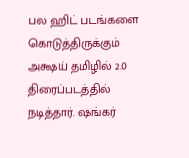பல ஹிட் படங்களை கொடுத்திருக்கும் அக்ஷய் தமிழில் 2.0 திரைப்படத்தில் நடித்தார். ஷங்கர்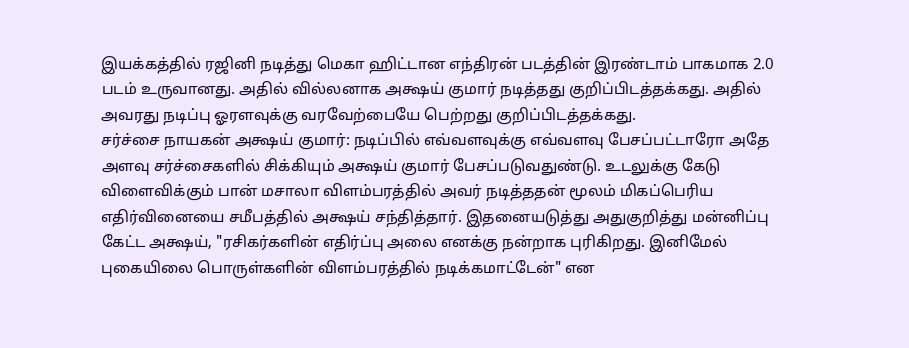இயக்கத்தில் ரஜினி நடித்து மெகா ஹிட்டான எந்திரன் படத்தின் இரண்டாம் பாகமாக 2.0 படம் உருவானது. அதில் வில்லனாக அக்ஷய் குமார் நடித்தது குறிப்பிடத்தக்கது. அதில் அவரது நடிப்பு ஓரளவுக்கு வரவேற்பையே பெற்றது குறிப்பிடத்தக்கது.
சர்ச்சை நாயகன் அக்ஷய் குமார்: நடிப்பில் எவ்வளவுக்கு எவ்வளவு பேசப்பட்டாரோ அதே அளவு சர்ச்சைகளில் சிக்கியும் அக்ஷய் குமார் பேசப்படுவதுண்டு. உடலுக்கு கேடு விளைவிக்கும் பான் மசாலா விளம்பரத்தில் அவர் நடித்ததன் மூலம் மிகப்பெரிய எதிர்வினையை சமீபத்தில் அக்ஷய் சந்தித்தார். இதனையடுத்து அதுகுறித்து மன்னிப்பு கேட்ட அக்ஷய், "ரசிகர்களின் எதிர்ப்பு அலை எனக்கு நன்றாக புரிகிறது. இனிமேல் புகையிலை பொருள்களின் விளம்பரத்தில் நடிக்கமாட்டேன்" என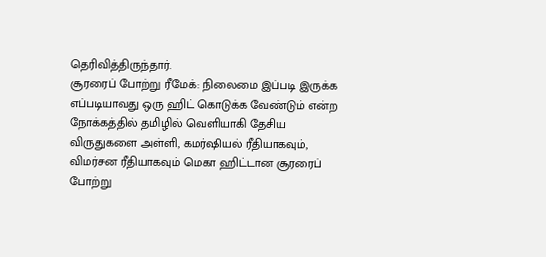தெரிவித்திருந்தார்.
சூரரைப் போற்று ரீமேக்: நிலைமை இப்படி இருக்க எப்படியாவது ஒரு ஹிட் கொடுக்க வேண்டும் என்ற நோக்கத்தில் தமிழில் வெளியாகி தேசிய விருதுகளை அள்ளி, கமர்ஷியல் ரீதியாகவும், விமர்சன ரீதியாகவும் மெகா ஹிட்டான சூரரைப் போற்று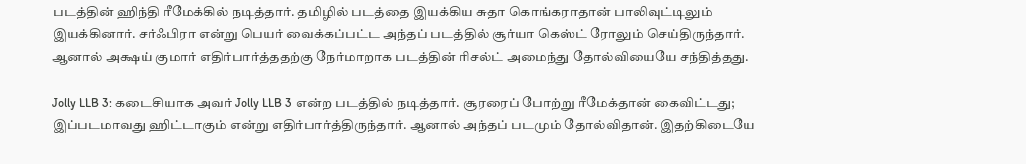படத்தின் ஹிந்தி ரீமேக்கில் நடித்தார். தமிழில் படத்தை இயக்கிய சுதா கொங்கராதான் பாலிவுட்டிலும் இயக்கினார். சர்ஃபிரா என்று பெயர் வைக்கப்பட்ட அந்தப் படத்தில் சூர்யா கெஸ்ட் ரோலும் செய்திருந்தார். ஆனால் அக்ஷய் குமார் எதிர்பார்த்ததற்கு நேர்மாறாக படத்தின் ரிசல்ட் அமைந்து தோல்வியையே சந்தித்தது.

Jolly LLB 3: கடைசியாக அவர் Jolly LLB 3 என்ற படத்தில் நடித்தார். சூரரைப் போற்று ரீமேக்தான் கைவிட்டது; இப்படமாவது ஹிட்டாகும் என்று எதிர்பார்த்திருந்தார். ஆனால் அந்தப் படமும் தோல்விதான். இதற்கிடையே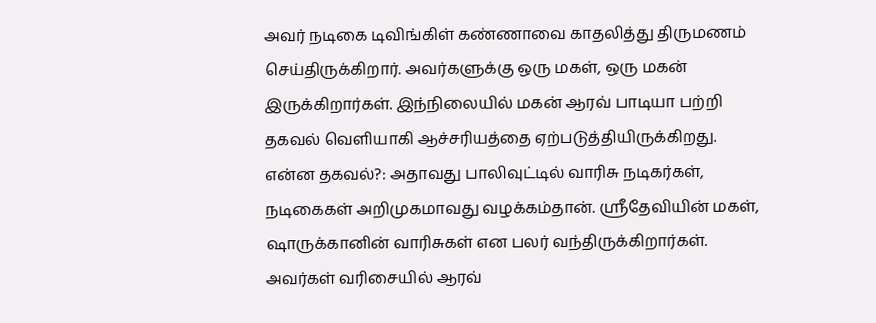அவர் நடிகை டிவிங்கிள் கண்ணாவை காதலித்து திருமணம் செய்திருக்கிறார். அவர்களுக்கு ஒரு மகள், ஒரு மகன் இருக்கிறார்கள். இந்நிலையில் மகன் ஆரவ் பாடியா பற்றி தகவல் வெளியாகி ஆச்சரியத்தை ஏற்படுத்தியிருக்கிறது.
என்ன தகவல்?: அதாவது பாலிவுட்டில் வாரிசு நடிகர்கள், நடிகைகள் அறிமுகமாவது வழக்கம்தான். ஸ்ரீதேவியின் மகள், ஷாருக்கானின் வாரிசுகள் என பலர் வந்திருக்கிறார்கள். அவர்கள் வரிசையில் ஆரவ்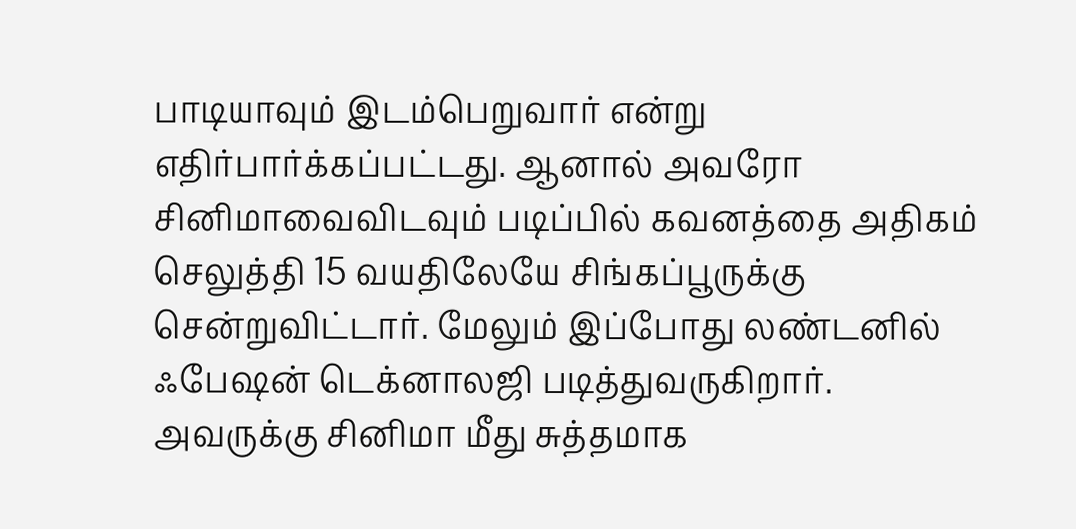பாடியாவும் இடம்பெறுவார் என்று எதிர்பார்க்கப்பட்டது. ஆனால் அவரோ சினிமாவைவிடவும் படிப்பில் கவனத்தை அதிகம் செலுத்தி 15 வயதிலேயே சிங்கப்பூருக்கு சென்றுவிட்டார். மேலும் இப்போது லண்டனில் ஃபேஷன் டெக்னாலஜி படித்துவருகிறார்.
அவருக்கு சினிமா மீது சுத்தமாக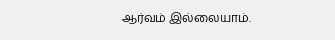ஆர்வம் இல்லையாம்.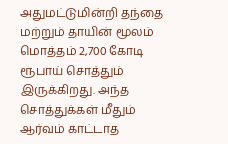அதுமட்டுமின்றி தந்தை மற்றும் தாயின் மூலம் மொத்தம் 2,700 கோடி ரூபாய் சொத்தும் இருக்கிறது. அந்த சொத்துக்கள் மீதும் ஆர்வம் காட்டாத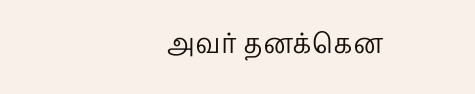அவர் தனக்கென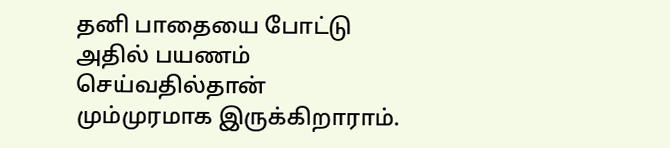தனி பாதையை போட்டு அதில் பயணம் செய்வதில்தான் மும்முரமாக இருக்கிறாராம்.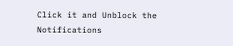Click it and Unblock the Notifications